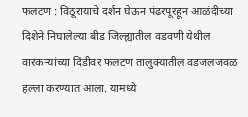फलटण : विठूरायाचे दर्शन घेऊन पंढरपूरहून आळंदीच्या दिशेने निघालेल्या बीड जिल्ह्यातील वडवणी येथील वारकऱ्यांच्या दिंडीवर फलटण तालुक्यातील वडजलजवळ हल्ला करण्यात आला. यामध्ये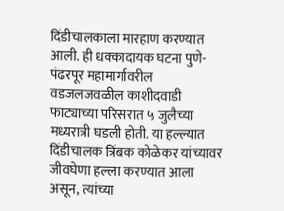दिंडीचालकाला मारहाण करण्यात आली. ही धक्कादायक घटना पुणे-पंढरपूर महामार्गावरील वडजलजवळील काशीदवाडी फाट्याच्या परिसरात ५ जुलैच्या मध्यरात्री घडली होती. या हल्ल्यात दिंडीचालक त्रिंबक कोळेकर यांच्यावर जीवघेणा हल्ला करण्यात आला असून, त्यांच्या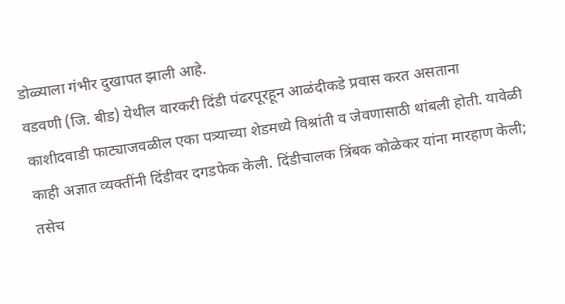डोळ्याला गंभीर दुखापत झाली आहे.
वडवणी (जि. बीड) येथील वारकरी दिंडी पंढरपूरहून आळंदीकडे प्रवास करत असताना काशीदवाडी फाट्याजवळील एका पत्र्याच्या शेडमध्ये विश्रांती व जेवणासाठी थांबली होती. यावेळी काही अज्ञात व्यक्तींनी दिंडीवर दगडफेक केली. दिंडीचालक त्रिंबक कोळेकर यांना मारहाण केली; तसेच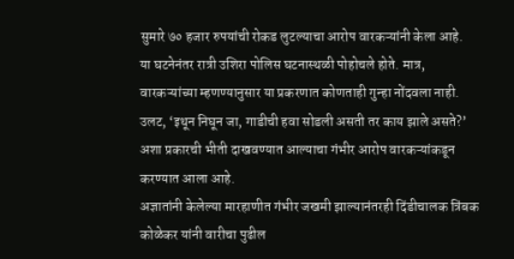सुमारे ७० हजार रुपयांची रोकड लुटल्याचा आरोप वारकऱ्यांनी केला आहे.
या घटनेनंतर रात्री उशिरा पोलिस घटनास्थळी पोहोचले होते. मात्र, वारकऱ्यांच्या म्हणण्यानुसार या प्रकरणात कोणताही गुन्हा नोंदवला नाही. उलट, ‘इथून निघून जा, गाडीची हवा सोडली असती तर काय झाले असते?’ अशा प्रकारची भीती दाखवण्यात आल्याचा गंभीर आरोप वारकऱ्यांकडून करण्यात आला आहे.
अज्ञातांनी केलेल्या मारहाणीत गंभीर जखमी झाल्यानंतरही दिंडीचालक त्रिंबक कोळेकर यांनी वारीचा पुढील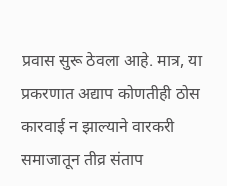प्रवास सुरू ठेवला आहे. मात्र, या प्रकरणात अद्याप कोणतीही ठोस कारवाई न झाल्याने वारकरी समाजातून तीव्र संताप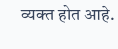व्यक्त होत आहे.